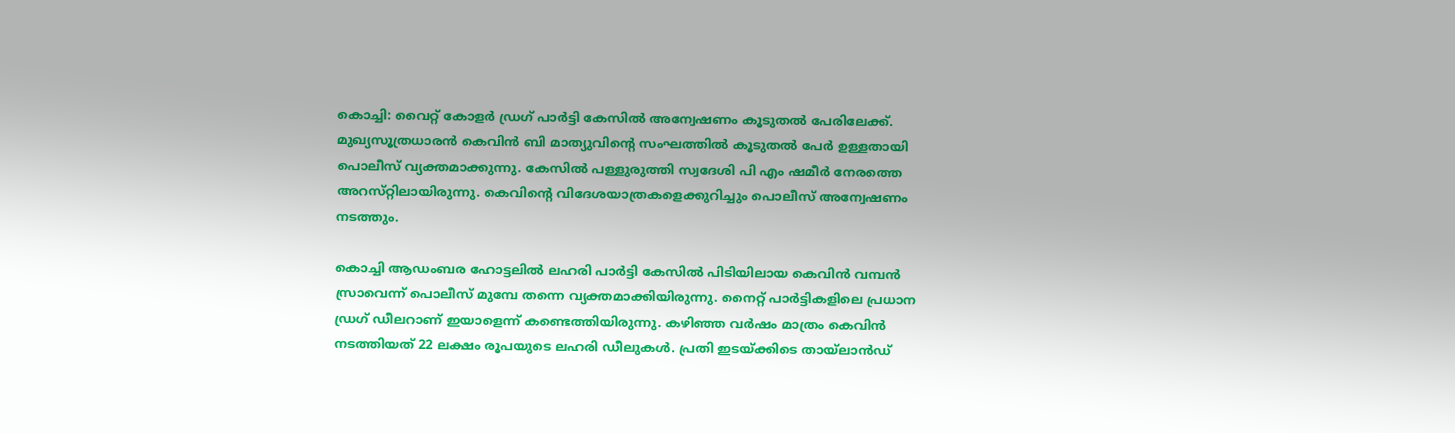കൊച്ചി: വൈറ്റ്‌ കോളർ ഡ്രഗ്‌ പാർട്ടി കേസിൽ അന്വേഷണം കൂടുതൽ പേരിലേക്ക്. മുഖ്യസൂത്രധാരൻ കെവിൻ ബി മാത്യുവിന്റെ സംഘത്തിൽ കൂടുതൽ പേർ ഉള്ളതായി പൊലീസ് വ്യക്തമാക്കുന്നു. കേസിൽ പള്ളുരുത്തി സ്വദേശി പി എം ഷമീർ നേരത്തെ അറസ്‌റ്റിലായിരുന്നു. കെവിന്റെ വിദേശയാത്രകളെക്കുറിച്ചും പൊലീസ് അന്വേഷണം നടത്തും.

കൊച്ചി ആഡംബര ഹോട്ടലിൽ ലഹരി പാർട്ടി കേസിൽ പിടിയിലായ കെവിൻ വമ്പൻ സ്രാവെന്ന് പൊലീസ് മുമ്പേ തന്നെ വ്യക്തമാക്കിയിരുന്നു. നൈറ്റ് പാർട്ടികളിലെ പ്രധാന ഡ്രഗ് ഡീലറാണ് ഇയാളെന്ന് കണ്ടെത്തിയിരുന്നു. കഴിഞ്ഞ വർഷം മാത്രം കെവിൻ നടത്തിയത് 22 ലക്ഷം രൂപയുടെ ലഹരി ഡീലുകൾ. പ്രതി ഇടയ്ക്കിടെ തായ്ലാൻഡ്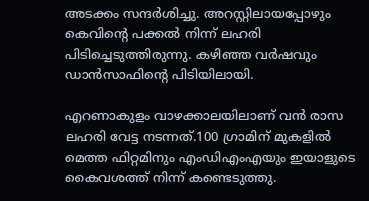അടക്കം സന്ദർശിച്ചു. അറസ്റ്റിലായപ്പോഴും കെവിന്റെ പക്കൽ നിന്ന് ലഹരി പിടിച്ചെടുത്തിരുന്നു. കഴിഞ്ഞ വർഷവും ഡാൻസാഫിന്റെ പിടിയിലായി.

എറണാകുളം വാഴക്കാലയിലാണ് വൻ രാസ ലഹരി വേട്ട നടന്നത്.100 ഗ്രാമിന് മുകളിൽ മെത്ത ഫിറ്റമിനും എംഡിഎംഎയും ഇയാളുടെ കൈവശത്ത് നിന്ന് കണ്ടെടുത്തു.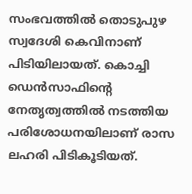സംഭവത്തിൽ തൊടുപുഴ സ്വദേശി കെവിനാണ് പിടിയിലായത്. കൊച്ചി ഡെൻസാഫിന്റെ നേതൃത്വത്തിൽ നടത്തിയ പരിശോധനയിലാണ് രാസ ലഹരി പിടികൂടിയത്.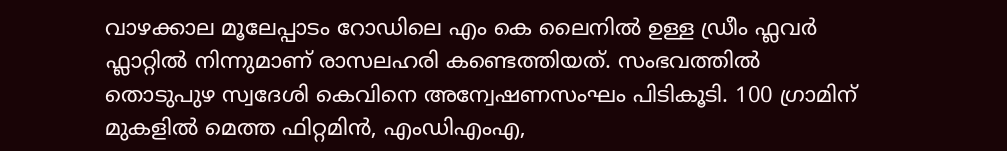വാഴക്കാല മൂലേപ്പാടം റോഡിലെ എം കെ ലൈനിൽ ഉള്ള ഡ്രീം ഫ്ലവർ ഫ്ലാറ്റിൽ നിന്നുമാണ് രാസലഹരി കണ്ടെത്തിയത്. സംഭവത്തിൽ തൊടുപുഴ സ്വദേശി കെവിനെ അന്വേഷണസംഘം പിടികൂടി. 100 ഗ്രാമിന് മുകളിൽ മെത്ത ഫിറ്റമിൻ, എംഡിഎംഎ,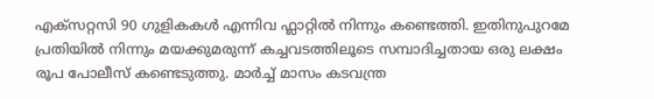എക്സറ്റസി 90 ഗുളികകൾ എന്നിവ ഫ്ലാറ്റിൽ നിന്നും കണ്ടെത്തി. ഇതിനുപുറമേ പ്രതിയിൽ നിന്നും മയക്കുമരുന്ന് കച്ചവടത്തിലൂടെ സമ്പാദിച്ചതായ ഒരു ലക്ഷം രൂപ പോലീസ് കണ്ടെടുത്തു. മാർച്ച് മാസം കടവന്ത്ര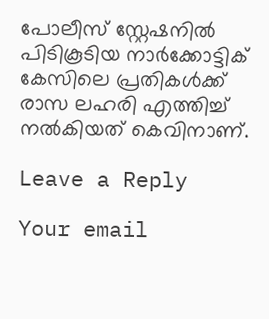പോലീസ് സ്റ്റേഷനിൽ പിടികൂടിയ നാർക്കോട്ടിക് കേസിലെ പ്രതികൾക്ക് രാസ ലഹരി എത്തിച്ച് നൽകിയത് കെവിനാണ്.

Leave a Reply

Your email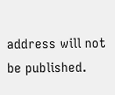address will not be published.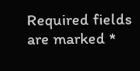Required fields are marked *